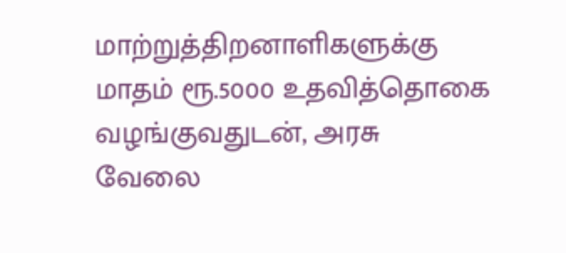மாற்றுத்திறனாளிகளுக்கு மாதம் ரூ.5000 உதவித்தொகை வழங்குவதுடன், அரசு வேலை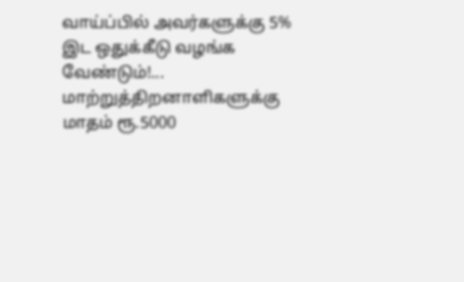வாய்ப்பில் அவர்களுக்கு 5% இட ஒதுக்கீடு வழங்க வேண்டும்!...
மாற்றுத்திறனாளிகளுக்கு மாதம் ரூ.5000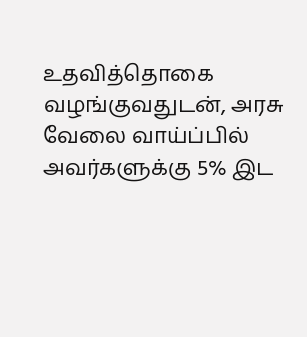உதவித்தொகை வழங்குவதுடன், அரசு வேலை வாய்ப்பில் அவர்களுக்கு 5% இட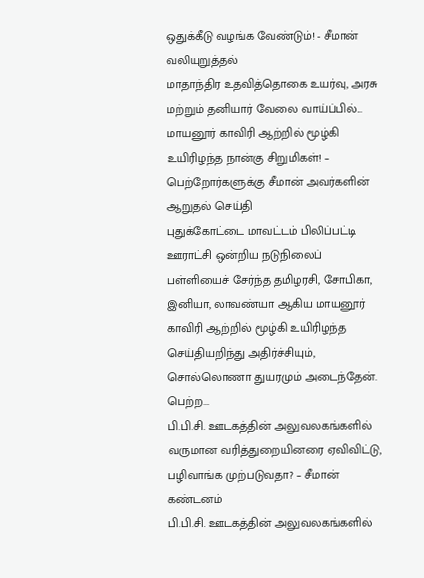ஒதுக்கீடு வழங்க வேண்டும்! - சீமான் வலியுறுத்தல்
மாதாந்திர உதவித்தொகை உயர்வு, அரசு மற்றும் தனியார் வேலை வாய்ப்பில்...
மாயனூர் காவிரி ஆற்றில் மூழ்கி உயிரிழந்த நான்கு சிறுமிகள்! – பெற்றோர்களுக்கு சீமான் அவர்களின் ஆறுதல் செய்தி
புதுக்கோட்டை மாவட்டம் பிலிப்பட்டி ஊராட்சி ஒன்றிய நடுநிலைப் பள்ளியைச் சேர்ந்த தமிழரசி, சோபிகா, இனியா, லாவண்யா ஆகிய மாயனூர் காவிரி ஆற்றில் மூழ்கி உயிரிழந்த செய்தியறிந்து அதிர்ச்சியும், சொல்லொணா துயரமும் அடைந்தேன். பெற்ற...
பி.பி.சி. ஊடகத்தின் அலுவலகங்களில் வருமான வரித்துறையினரை ஏவிவிட்டு, பழிவாங்க முற்படுவதா? – சீமான் கண்டனம்
பி.பி.சி. ஊடகத்தின் அலுவலகங்களில்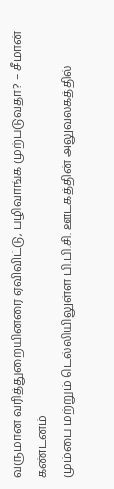வருமான வரித்துறையினரை ஏவிவிட்டு, பழிவாங்க முற்படுவதா? – சீமான் கண்டனம்
மும்பை மற்றும் டெல்லியிலுள்ள பி.பி.சி. ஊடகத்தின் அலுவலகத்தில்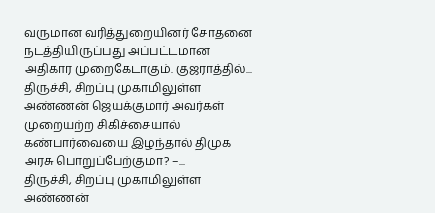வருமான வரித்துறையினர் சோதனை நடத்தியிருப்பது அப்பட்டமான அதிகார முறைகேடாகும். குஜராத்தில்...
திருச்சி, சிறப்பு முகாமிலுள்ள அண்ணன் ஜெயக்குமார் அவர்கள் முறையற்ற சிகிச்சையால் கண்பார்வையை இழந்தால் திமுக அரசு பொறுப்பேற்குமா? –...
திருச்சி, சிறப்பு முகாமிலுள்ள அண்ணன்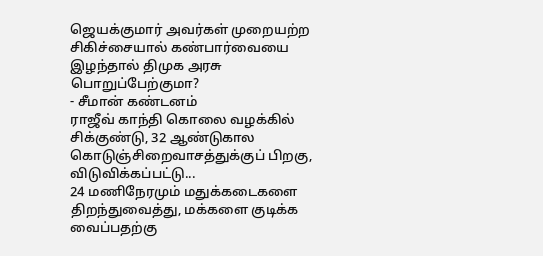ஜெயக்குமார் அவர்கள் முறையற்ற சிகிச்சையால் கண்பார்வையை இழந்தால் திமுக அரசு பொறுப்பேற்குமா?
- சீமான் கண்டனம்
ராஜீவ் காந்தி கொலை வழக்கில் சிக்குண்டு, 32 ஆண்டுகால கொடுஞ்சிறைவாசத்துக்குப் பிறகு, விடுவிக்கப்பட்டு...
24 மணிநேரமும் மதுக்கடைகளை திறந்துவைத்து, மக்களை குடிக்க வைப்பதற்கு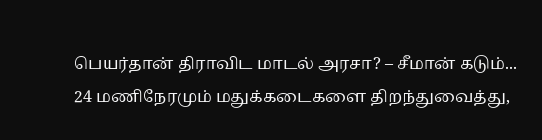பெயர்தான் திராவிட மாடல் அரசா? – சீமான் கடும்...
24 மணிநேரமும் மதுக்கடைகளை திறந்துவைத்து,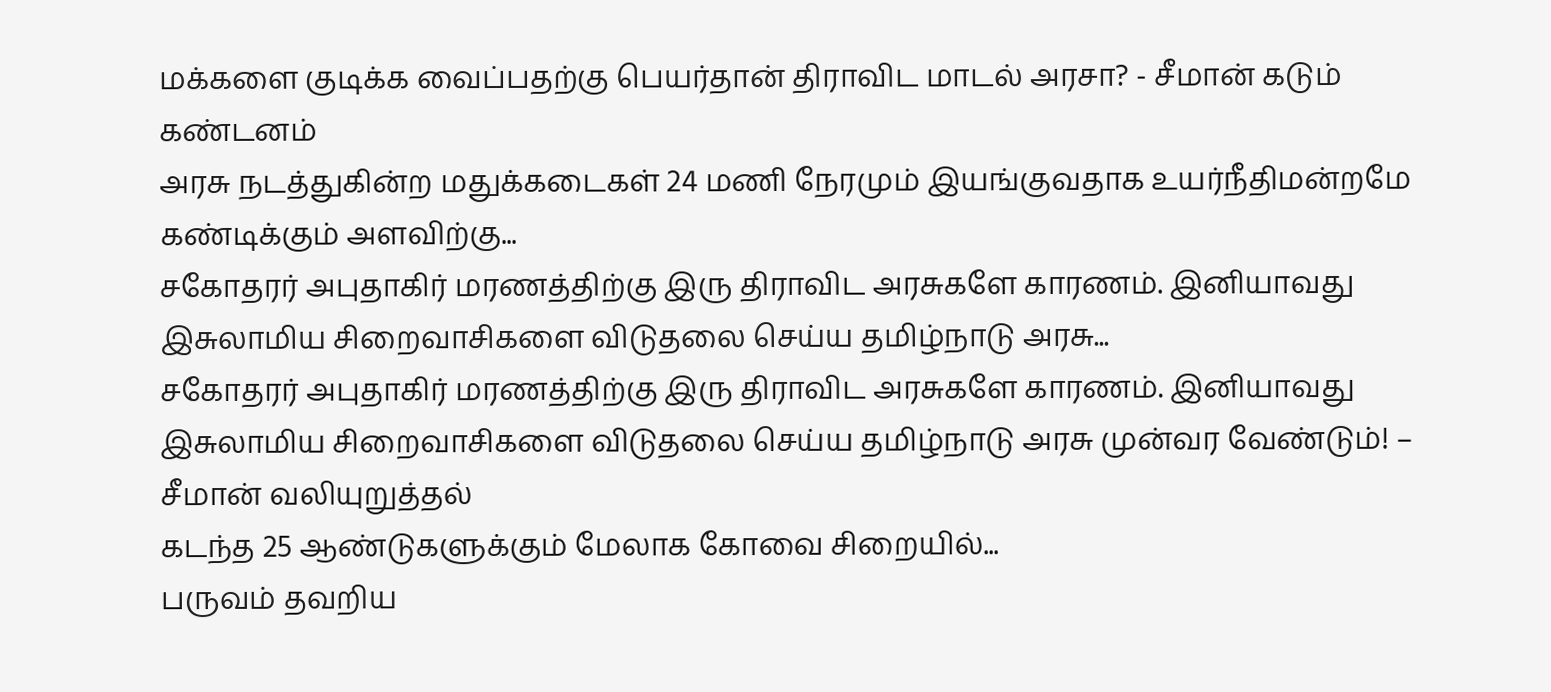மக்களை குடிக்க வைப்பதற்கு பெயர்தான் திராவிட மாடல் அரசா? - சீமான் கடும் கண்டனம்
அரசு நடத்துகின்ற மதுக்கடைகள் 24 மணி நேரமும் இயங்குவதாக உயர்நீதிமன்றமே கண்டிக்கும் அளவிற்கு...
சகோதரர் அபுதாகிர் மரணத்திற்கு இரு திராவிட அரசுகளே காரணம். இனியாவது இசுலாமிய சிறைவாசிகளை விடுதலை செய்ய தமிழ்நாடு அரசு...
சகோதரர் அபுதாகிர் மரணத்திற்கு இரு திராவிட அரசுகளே காரணம். இனியாவது இசுலாமிய சிறைவாசிகளை விடுதலை செய்ய தமிழ்நாடு அரசு முன்வர வேண்டும்! – சீமான் வலியுறுத்தல்
கடந்த 25 ஆண்டுகளுக்கும் மேலாக கோவை சிறையில்...
பருவம் தவறிய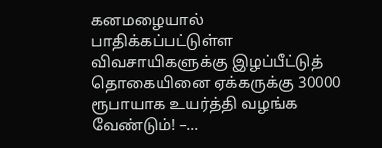கனமழையால் பாதிக்கப்பட்டுள்ள விவசாயிகளுக்கு இழப்பீட்டுத் தொகையினை ஏக்கருக்கு 30000 ரூபாயாக உயர்த்தி வழங்க வேண்டும்! –...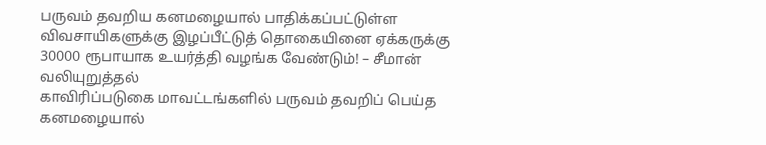பருவம் தவறிய கனமழையால் பாதிக்கப்பட்டுள்ள விவசாயிகளுக்கு இழப்பீட்டுத் தொகையினை ஏக்கருக்கு 30000 ரூபாயாக உயர்த்தி வழங்க வேண்டும்! – சீமான் வலியுறுத்தல்
காவிரிப்படுகை மாவட்டங்களில் பருவம் தவறிப் பெய்த கனமழையால்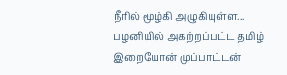நீரில் மூழ்கி அழுகியுள்ள...
பழனியில் அகற்றப்பட்ட தமிழ் இறையோன் முப்பாட்டன்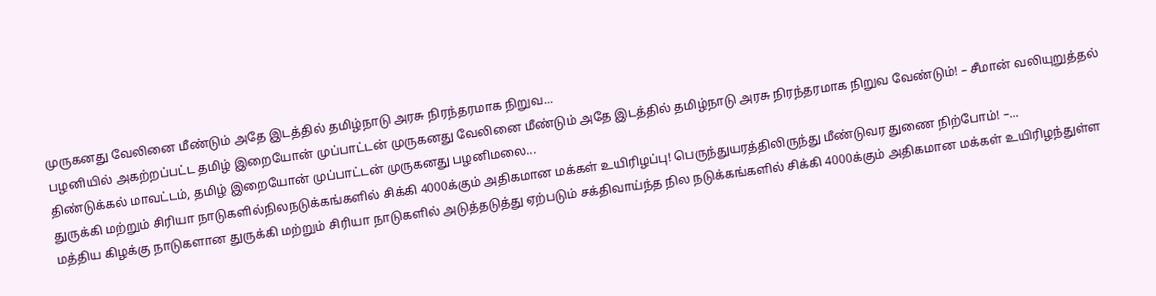முருகனது வேலினை மீண்டும் அதே இடத்தில் தமிழ்நாடு அரசு நிரந்தரமாக நிறுவ...
பழனியில் அகற்றப்பட்ட தமிழ் இறையோன் முப்பாட்டன் முருகனது வேலினை மீண்டும் அதே இடத்தில் தமிழ்நாடு அரசு நிரந்தரமாக நிறுவ வேண்டும்! – சீமான் வலியுறுத்தல்
திண்டுக்கல் மாவட்டம், தமிழ் இறையோன் முப்பாட்டன் முருகனது பழனிமலை...
துருக்கி மற்றும் சிரியா நாடுகளில்நிலநடுக்கங்களில் சிக்கி 4000க்கும் அதிகமான மக்கள் உயிரிழப்பு! பெருந்துயரத்திலிருந்து மீண்டுவர துணை நிற்போம்! –...
மத்திய கிழக்கு நாடுகளான துருக்கி மற்றும் சிரியா நாடுகளில் அடுத்தடுத்து ஏற்படும் சக்திவாய்ந்த நில நடுக்கங்களில் சிக்கி 4000க்கும் அதிகமான மக்கள் உயிரிழந்துள்ள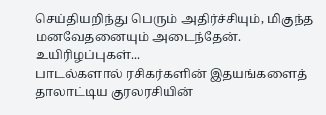செய்தியறிந்து பெரும் அதிர்ச்சியும், மிகுந்த மனவேதனையும் அடைந்தேன். உயிரிழப்புகள்...
பாடல்களால் ரசிகர்களின் இதயங்களைத் தாலாட்டிய குரலரசியின்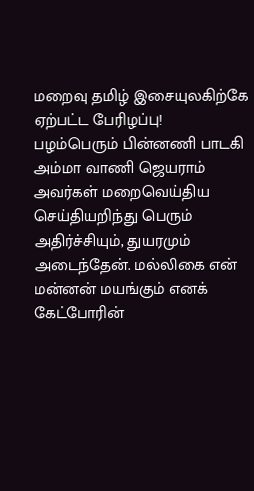மறைவு தமிழ் இசையுலகிற்கே ஏற்பட்ட பேரிழப்பு!
பழம்பெரும் பின்னணி பாடகி அம்மா வாணி ஜெயராம் அவர்கள் மறைவெய்திய செய்தியறிந்து பெரும் அதிர்ச்சியும், துயரமும் அடைந்தேன். மல்லிகை என் மன்னன் மயங்கும் எனக் கேட்போரின்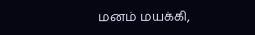மனம் மயக்கி,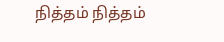நித்தம் நித்தம்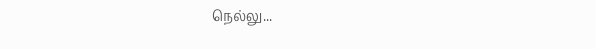நெல்லு...